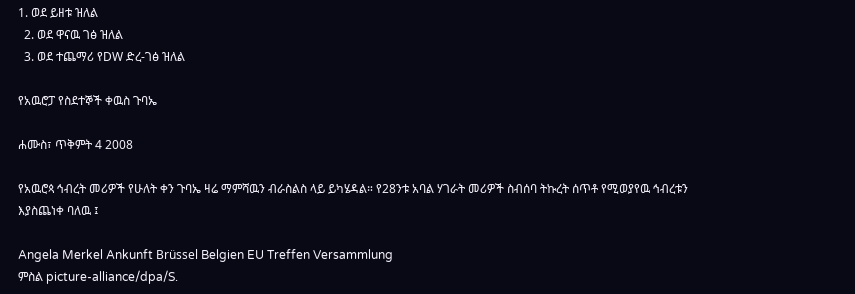1. ወደ ይዘቱ ዝለል
  2. ወደ ዋናዉ ገፅ ዝለል
  3. ወደ ተጨማሪ የDW ድረ-ገፅ ዝለል

የአዉሮፓ የስደተኞች ቀዉስ ጉባኤ

ሐሙስ፣ ጥቅምት 4 2008

የአዉሮጳ ኅብረት መሪዎች የሁለት ቀን ጉባኤ ዛሬ ማምሻዉን ብራስልስ ላይ ይካሄዳል። የ28ንቱ አባል ሃገራት መሪዎች ስብሰባ ትኩረት ሰጥቶ የሚወያየዉ ኅብረቱን እያስጨነቀ ባለዉ ፤

Angela Merkel Ankunft Brüssel Belgien EU Treffen Versammlung
ምስል picture-alliance/dpa/S.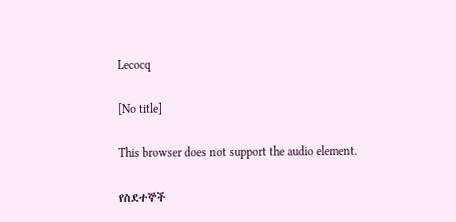Lecocq

[No title]

This browser does not support the audio element.

የስደተኞች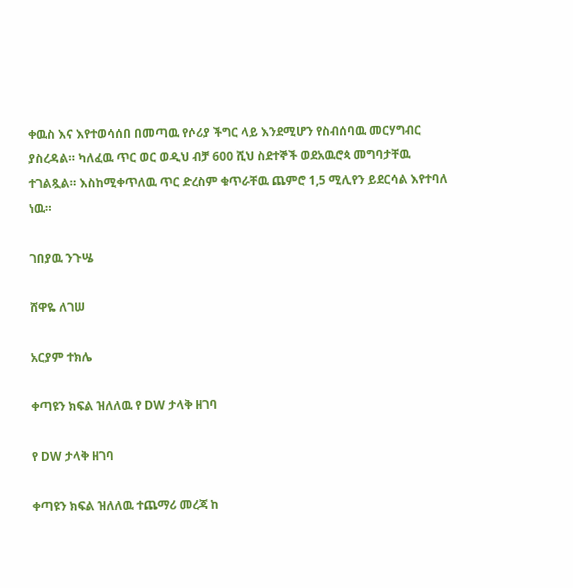ቀዉስ እና እየተወሳሰበ በመጣዉ የሶሪያ ችግር ላይ እንደሚሆን የስብሰባዉ መርሃግብር ያስረዳል። ካለፈዉ ጥር ወር ወዲህ ብቻ 600 ሺህ ስደተኞች ወደአዉሮጳ መግባታቸዉ ተገልጿል። እስከሚቀጥለዉ ጥር ድረስም ቁጥራቸዉ ጨምሮ 1,5 ሚሊየን ይደርሳል እየተባለ ነዉ።

ገበያዉ ንጉሤ

ሸዋዬ ለገሠ

አርያም ተክሌ

ቀጣዩን ክፍል ዝለለዉ የ DW ታላቅ ዘገባ

የ DW ታላቅ ዘገባ

ቀጣዩን ክፍል ዝለለዉ ተጨማሪ መረጃ ከ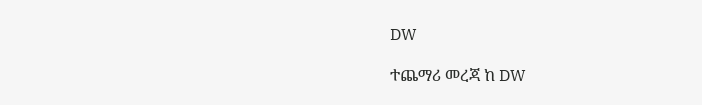DW

ተጨማሪ መረጃ ከ DW